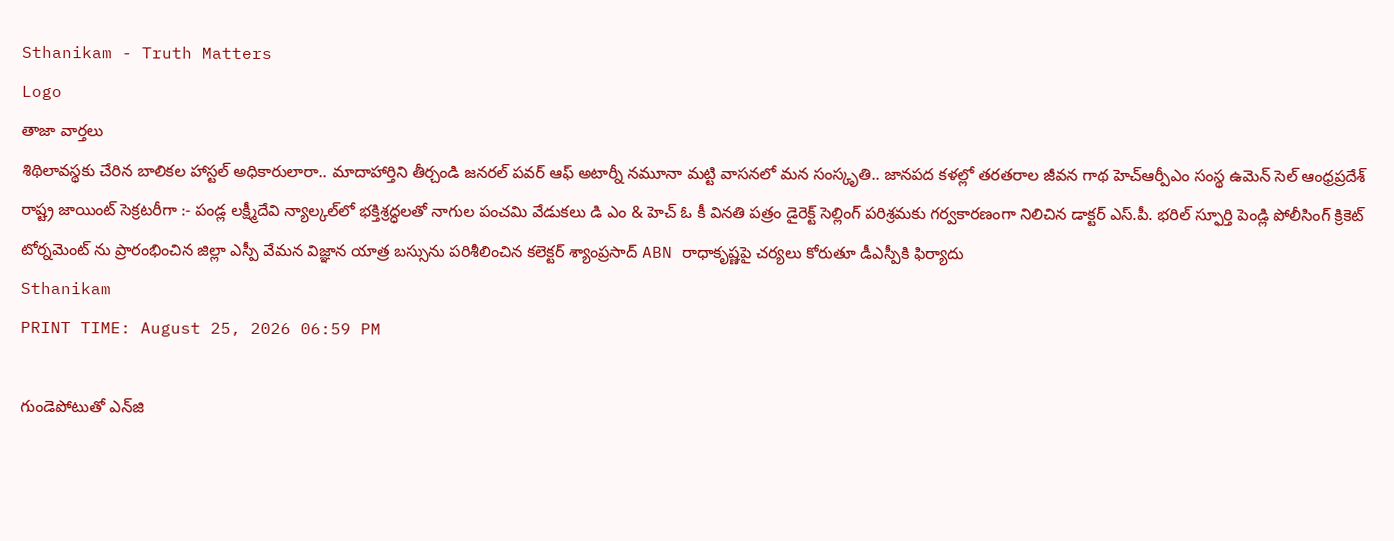Sthanikam - Truth Matters
Logo
తాజా వార్తలు
శిథిలావస్థకు చేరిన బాలికల హాస్టల్ అధికారులారా.. మాదాహార్తిని తీర్చండి జనరల్ పవర్ ఆఫ్ అటార్నీ నమూనా మట్టి వాసనలో మన సంస్కృతి.. జానపద కళల్లో తరతరాల జీవన గాథ హెచ్ఆర్పీఎం సంస్థ ఉమెన్ సెల్ ఆంధ్రప్రదేశ్ రాష్ట్ర జాయింట్ సెక్రటరీగా :- పండ్ల లక్ష్మీదేవి న్యాల్కల్‌లో భక్తిశ్రద్ధలతో నాగుల పంచమి వేడుకలు డి ఎం & హెచ్ ఓ కీ వినతి పత్రం డైరెక్ట్ సెల్లింగ్ పరిశ్రమకు గర్వకారణంగా నిలిచిన డాక్టర్ ఎస్.పీ. భరిల్ స్ఫూర్తి పెండ్లి పోలీసింగ్ క్రికెట్ టోర్నమెంట్ ను ప్రారంభించిన జిల్లా ఎస్పీ వేమన విజ్ఞాన యాత్ర బస్సును పరిశీలించిన కలెక్టర్ శ్యాంప్రసాద్ ABN రాధాకృష్ణపై చర్యలు కోరుతూ డీఎస్పీకి ఫిర్యాదు
Sthanikam
PRINT TIME: August 25, 2026 06:59 PM

గుండెపోటుతో ఎన్‌జి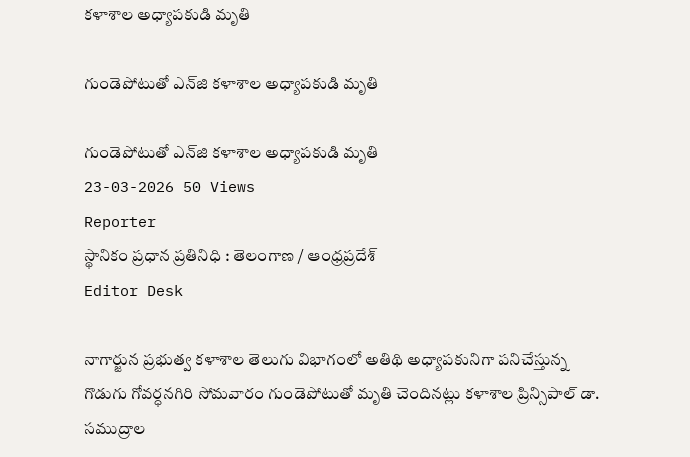కళాశాల అధ్యాపకుడి మృతి

గుండెపోటుతో ఎన్‌జి కళాశాల అధ్యాపకుడి మృతి

గుండెపోటుతో ఎన్‌జి కళాశాల అధ్యాపకుడి మృతి
23-03-2026 50 Views
Reporter
స్థానికం ప్రధాన ప్రతినిధి : తెలంగాణ / ఆంధ్రప్రదేశ్
Editor Desk

నాగార్జున ప్రభుత్వ కళాశాల తెలుగు విభాగంలో అతిథి అధ్యాపకునిగా పనిచేస్తున్న గొడుగు గోవర్ధనగిరి సోమవారం గుండెపోటుతో మృతి చెందినట్లు కళాశాల ప్రిన్సిపాల్‌ డా. సముద్రాల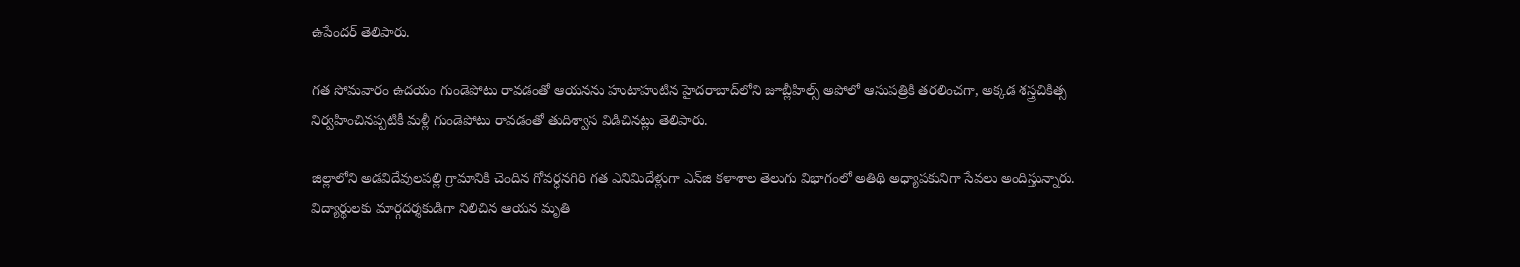ఉపేందర్ తెలిపారు.

గత సోమవారం ఉదయం గుండెపోటు రావడంతో ఆయనను హుటాహుటిన హైదరాబాద్‌లోని జూబ్లీహిల్స్ అపోలో ఆసుపత్రికి తరలించగా, అక్కడ శస్త్రచికిత్స నిర్వహించినప్పటికీ మళ్లీ గుండెపోటు రావడంతో తుదిశ్వాస విడిచినట్లు తెలిపారు.

జిల్లాలోని అడవిదేవులపల్లి గ్రామానికి చెందిన గోవర్ధనగిరి గత ఎనిమిదేళ్లుగా ఎన్‌జి కళాశాల తెలుగు విభాగంలో అతిథి అధ్యాపకునిగా సేవలు అందిస్తున్నారు. విద్యార్థులకు మార్గదర్శకుడిగా నిలిచిన ఆయన మృతి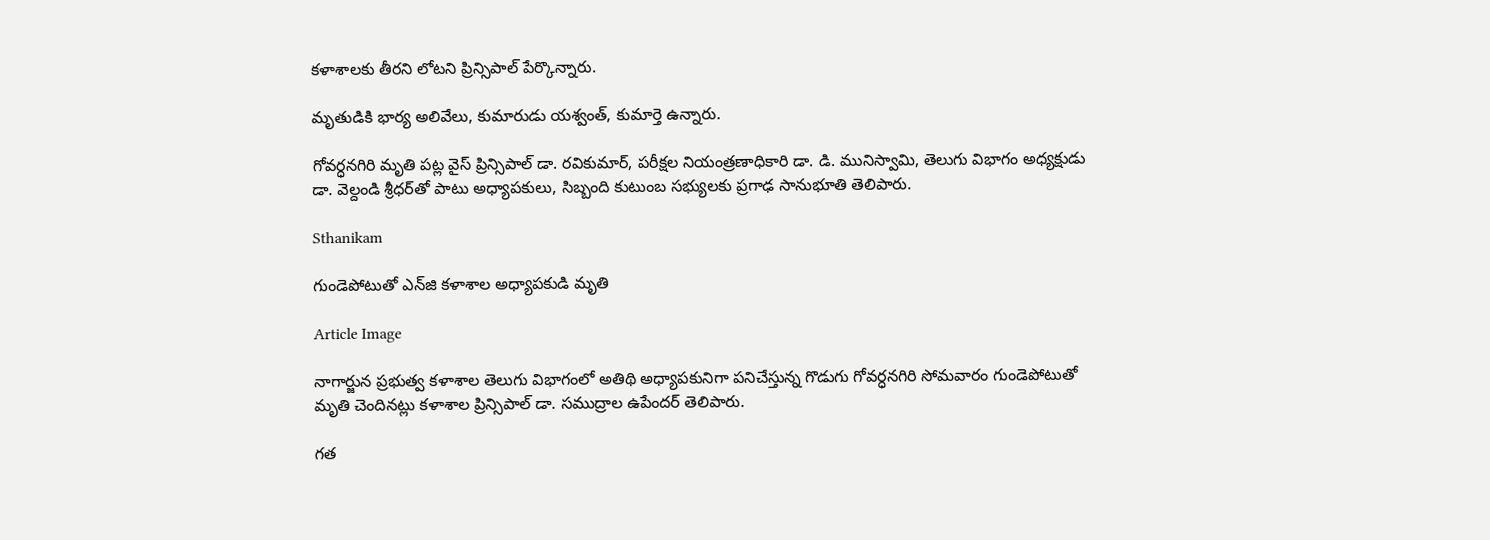కళాశాలకు తీరని లోటని ప్రిన్సిపాల్ పేర్కొన్నారు.

మృతుడికి భార్య అలివేలు, కుమారుడు యశ్వంత్, కుమార్తె ఉన్నారు.

గోవర్ధనగిరి మృతి పట్ల వైస్ ప్రిన్సిపాల్ డా. రవికుమార్, పరీక్షల నియంత్రణాధికారి డా. డి. మునిస్వామి, తెలుగు విభాగం అధ్యక్షుడు డా. వెల్దండి శ్రీధర్‌తో పాటు అధ్యాపకులు, సిబ్బంది కుటుంబ సభ్యులకు ప్రగాఢ సానుభూతి తెలిపారు.

Sthanikam

గుండెపోటుతో ఎన్‌జి కళాశాల అధ్యాపకుడి మృతి

Article Image

నాగార్జున ప్రభుత్వ కళాశాల తెలుగు విభాగంలో అతిథి అధ్యాపకునిగా పనిచేస్తున్న గొడుగు గోవర్ధనగిరి సోమవారం గుండెపోటుతో మృతి చెందినట్లు కళాశాల ప్రిన్సిపాల్‌ డా. సముద్రాల ఉపేందర్ తెలిపారు.

గత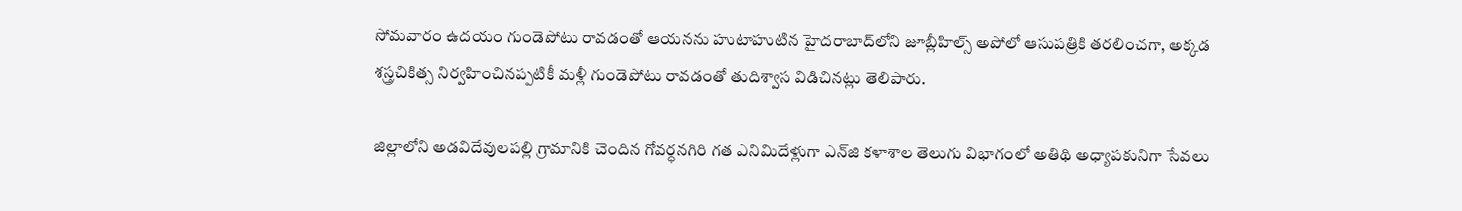సోమవారం ఉదయం గుండెపోటు రావడంతో ఆయనను హుటాహుటిన హైదరాబాద్‌లోని జూబ్లీహిల్స్ అపోలో ఆసుపత్రికి తరలించగా, అక్కడ శస్త్రచికిత్స నిర్వహించినప్పటికీ మళ్లీ గుండెపోటు రావడంతో తుదిశ్వాస విడిచినట్లు తెలిపారు.

జిల్లాలోని అడవిదేవులపల్లి గ్రామానికి చెందిన గోవర్ధనగిరి గత ఎనిమిదేళ్లుగా ఎన్‌జి కళాశాల తెలుగు విభాగంలో అతిథి అధ్యాపకునిగా సేవలు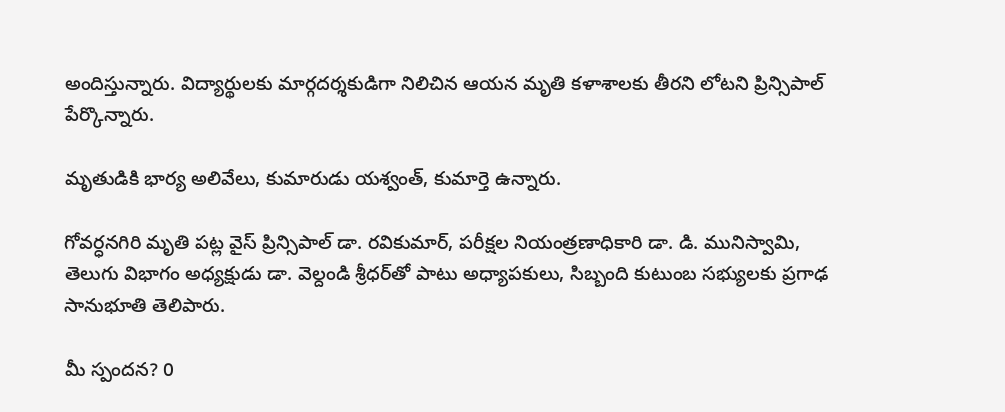అందిస్తున్నారు. విద్యార్థులకు మార్గదర్శకుడిగా నిలిచిన ఆయన మృతి కళాశాలకు తీరని లోటని ప్రిన్సిపాల్ పేర్కొన్నారు.

మృతుడికి భార్య అలివేలు, కుమారుడు యశ్వంత్, కుమార్తె ఉన్నారు.

గోవర్ధనగిరి మృతి పట్ల వైస్ ప్రిన్సిపాల్ డా. రవికుమార్, పరీక్షల నియంత్రణాధికారి డా. డి. మునిస్వామి, తెలుగు విభాగం అధ్యక్షుడు డా. వెల్దండి శ్రీధర్‌తో పాటు అధ్యాపకులు, సిబ్బంది కుటుంబ సభ్యులకు ప్రగాఢ సానుభూతి తెలిపారు.

మీ స్పందన? 0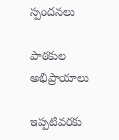స్పందనలు

పాఠకుల అభిప్రాయాలు

ఇప్పటివరకు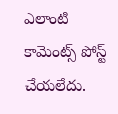ఎలాంటి కామెంట్స్ పోస్ట్ చేయలేదు.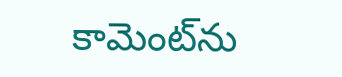కామెంట్‌ను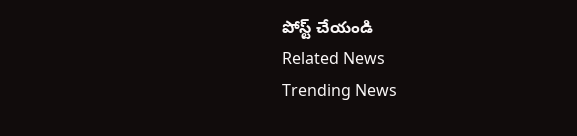పోస్ట్ చేయండి
Related News
Trending News